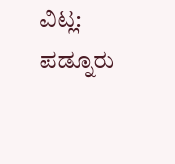ವಿಟ್ಲ: ಪಡ್ನೂರು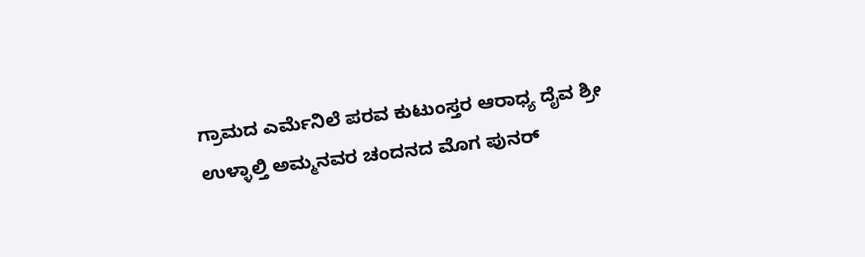ಗ್ರಾಮದ ಎರ್ಮೆನಿಲೆ ಪರವ ಕುಟುಂಸ್ತರ ಆರಾಧ್ಯ ದೈವ ಶ್ರೀ ಉಳ್ಳಾಲ್ತಿ ಅಮ್ಮನವರ ಚಂದನದ ಮೊಗ ಪುನರ್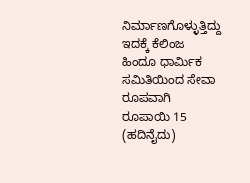ನಿರ್ಮಾಣಗೊಳ್ಳುತ್ತಿದ್ದು ಇದಕ್ಕೆ ಕೆಲಿಂಜ ಹಿಂದೂ ಧಾರ್ಮಿಕ ಸಮಿತಿಯಿಂದ ಸೇವಾ ರೂಪವಾಗಿ ರೂಪಾಯಿ 15 (ಹದಿನೈದು)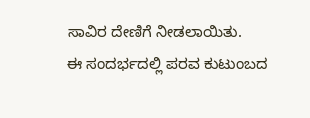ಸಾವಿರ ದೇಣಿಗೆ ನೀಡಲಾಯಿತು.
ಈ ಸಂದರ್ಭದಲ್ಲಿ ಪರವ ಕುಟುಂಬದ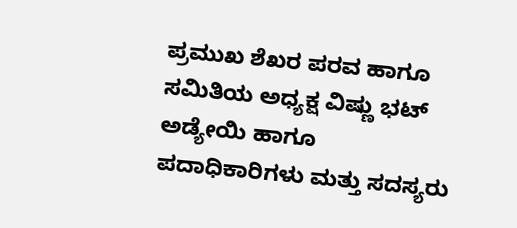ಪ್ರಮುಖ ಶೆಖರ ಪರವ ಹಾಗೂ ಸಮಿತಿಯ ಅಧ್ಯಕ್ಷ ವಿಷ್ಣು ಭಟ್ ಅಡ್ಯೇಯಿ ಹಾಗೂ ಪದಾಧಿಕಾರಿಗಳು ಮತ್ತು ಸದಸ್ಯರು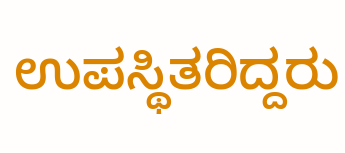ಉಪಸ್ಥಿತರಿದ್ದರು